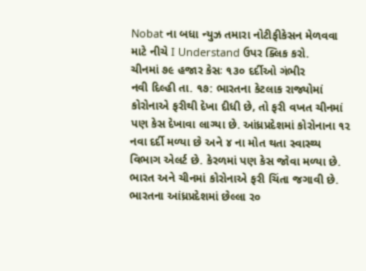Nobat ના બધા ન્યુઝ તમારા નોટીફીકેસન મેળવવા માટે નીચે I Understand ઉપર ક્લિક કરો.
ચીનમાં ૭૯ હજાર કેસઃ ૧૩૦ દર્દીઓ ગંભીર
નવી દિલ્હી તા. ૧૭: ભારતના કેટલાક રાજ્યોમાં કોરોનાએ ફરીથી દેખા દીધી છે, તો ફરી વખત ચીનમાં પણ કેસ દેખાવા લાગ્યા છે. આંધ્રપ્રદેશમાં કોરોનાના ૧૨ નવા દર્દી મળ્યા છે અને ૪ ના મોત થતા સ્વાસ્થ્ય વિભાગ એલર્ટ છે. કેરળમાં પણ કેસ જોવા મળ્યા છે.
ભારત અને ચીનમાં કોરોનાએ ફરી ચિંતા જગાવી છે. ભારતના આંધ્રપ્રદેશમાં છેલ્લા ર૦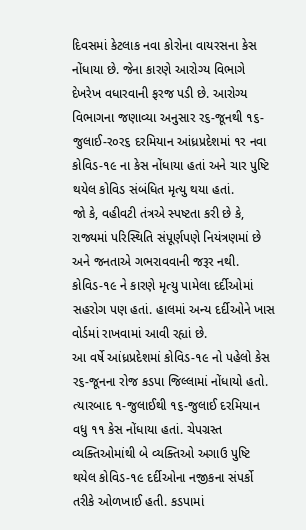દિવસમાં કેટલાક નવા કોરોના વાયરસના કેસ નોંધાયા છે. જેના કારણે આરોગ્ય વિભાગે દેખરેખ વધારવાની ફરજ પડી છે. આરોગ્ય વિભાગના જણાવ્યા અનુસાર ર૬-જૂનથી ૧૬-જુલાઈ-ર૦ર૬ દરમિયાન આંધ્રપ્રદેશમાં ૧ર નવા કોવિડ-૧૯ ના કેસ નોંધાયા હતાં અને ચાર પુષ્ટિ થયેલ કોવિડ સંબંધિત મૃત્યુ થયા હતાં.
જો કે, વહીવટી તંત્રએ સ્પષ્ટતા કરી છે કે, રાજ્યમાં પરિસ્થિતિ સંપૂર્ણપણે નિયંત્રણમાં છે અને જનતાએ ગભરાવવાની જરૂર નથી. કોવિડ-૧૯ ને કારણે મૃત્યુ પામેલા દર્દીઓમાં સહરોગ પણ હતાં. હાલમાં અન્ય દર્દીઓને ખાસ વોર્ડમાં રાખવામાં આવી રહ્યાં છે.
આ વર્ષે આંધ્રપ્રદેશમાં કોવિડ-૧૯ નો પહેલો કેસ ર૬-જૂનના રોજ કડપા જિલ્લામાં નોંધાયો હતો. ત્યારબાદ ૧-જુલાઈથી ૧૬-જુલાઈ દરમિયાન વધુ ૧૧ કેસ નોંધાયા હતાં. ચેપગ્રસ્ત વ્યક્તિઓમાંથી બે વ્યક્તિઓ અગાઉ પુષ્ટિ થયેલ કોવિડ-૧૯ દર્દીઓના નજીકના સંપર્કો તરીકે ઓળખાઈ હતી. કડપામાં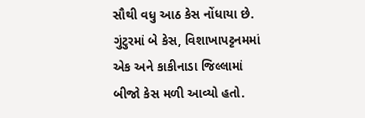સૌથી વધુ આઠ કેસ નોંધાયા છે. ગુંટુરમાં બે કેસ, વિશાખાપટ્ટનમમાં એક અને કાકીનાડા જિલ્લામાં બીજો કેસ મળી આવ્યો હતો.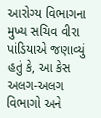આરોગ્ય વિભાગના મુખ્ય સચિવ વીરા પાંડિયાએ જણાવ્યું હતું કે, આ કેસ અલગ-અલગ વિભાગો અને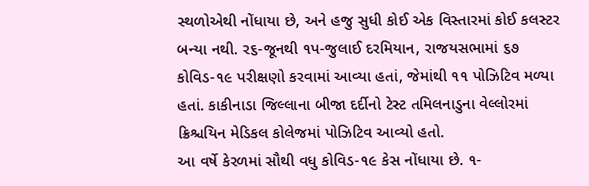સ્થળોએથી નોંધાયા છે, અને હજુ સુધી કોઈ એક વિસ્તારમાં કોઈ કલસ્ટર બન્યા નથી. ર૬-જૂનથી ૧પ-જુલાઈ દરમિયાન, રાજયસભામાં ૬૭ કોવિડ-૧૯ પરીક્ષણો કરવામાં આવ્યા હતાં, જેમાંથી ૧૧ પોઝિટિવ મળ્યા હતાં. કાકીનાડા જિલ્લાના બીજા દર્દીનો ટેસ્ટ તમિલનાડુના વેલ્લોરમાં ક્રિશ્ચયિન મેડિકલ કોલેજમાં પોઝિટિવ આવ્યો હતો.
આ વર્ષે કેરળમાં સૌથી વધુ કોવિડ-૧૯ કેસ નોંધાયા છે. ૧-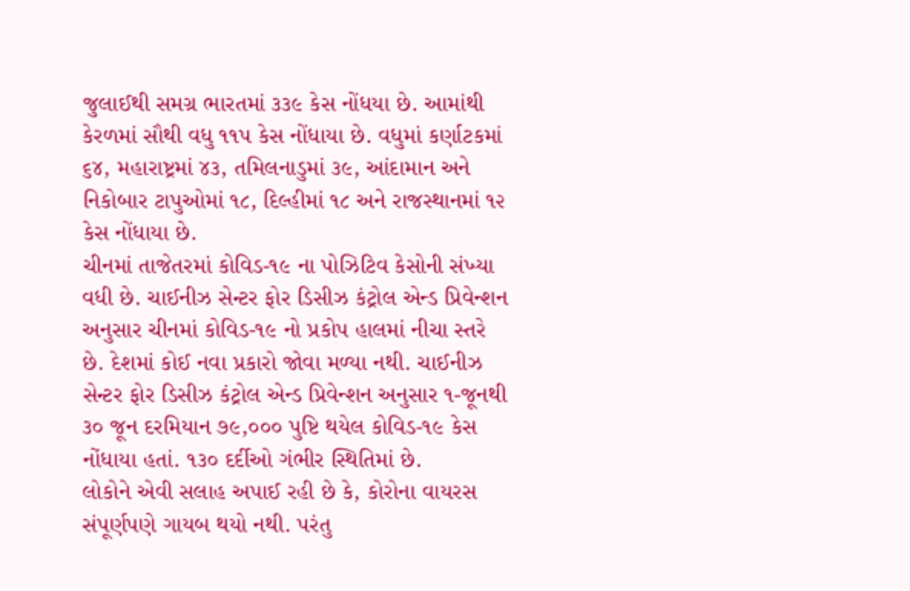જુલાઈથી સમગ્ર ભારતમાં ૩૩૯ કેસ નોંધયા છે. આમાંથી કેરળમાં સૌથી વધુ ૧૧પ કેસ નોંધાયા છે. વધુમાં કર્ણાટકમાં ૬૪, મહારાષ્ટ્રમાં ૪૩, તમિલનાડુમાં ૩૯, આંદામાન અને નિકોબાર ટાપુઓમાં ૧૮, દિલ્હીમાં ૧૮ અને રાજસ્થાનમાં ૧૨ કેસ નોંધાયા છે.
ચીનમાં તાજેતરમાં કોવિડ-૧૯ ના પોઝિટિવ કેસોની સંખ્યા વધી છે. ચાઈનીઝ સેન્ટર ફોર ડિસીઝ કંટ્રોલ એન્ડ પ્રિવેન્શન અનુસાર ચીનમાં કોવિડ-૧૯ નો પ્રકોપ હાલમાં નીચા સ્તરે છે. દેશમાં કોઈ નવા પ્રકારો જોવા મળ્યા નથી. ચાઈનીઝ સેન્ટર ફોર ડિસીઝ કંટ્રોલ એન્ડ પ્રિવેન્શન અનુસાર ૧-જૂનથી ૩૦ જૂન દરમિયાન ૭૯,૦૦૦ પુષ્ટિ થયેલ કોવિડ-૧૯ કેસ નોંધાયા હતાં. ૧૩૦ દર્દીઓ ગંભીર સ્થિતિમાં છે.
લોકોને એવી સલાહ અપાઈ રહી છે કે, કોરોના વાયરસ સંપૂર્ણપણે ગાયબ થયો નથી. પરંતુ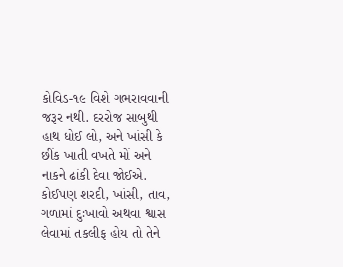કોવિડ-૧૯ વિશે ગભરાવવાની જરૂર નથી. દરરોજ સાબુથી હાથ ધોઈ લો, અને ખાંસી કે છીંક ખાતી વખતે મોં અને નાકને ઢાંકી દેવા જોઈએ. કોઈપણ શરદી, ખાંસી, તાવ, ગળામાં દુઃખાવો અથવા શ્વાસ લેવામાં તકલીફ હોય તો તેને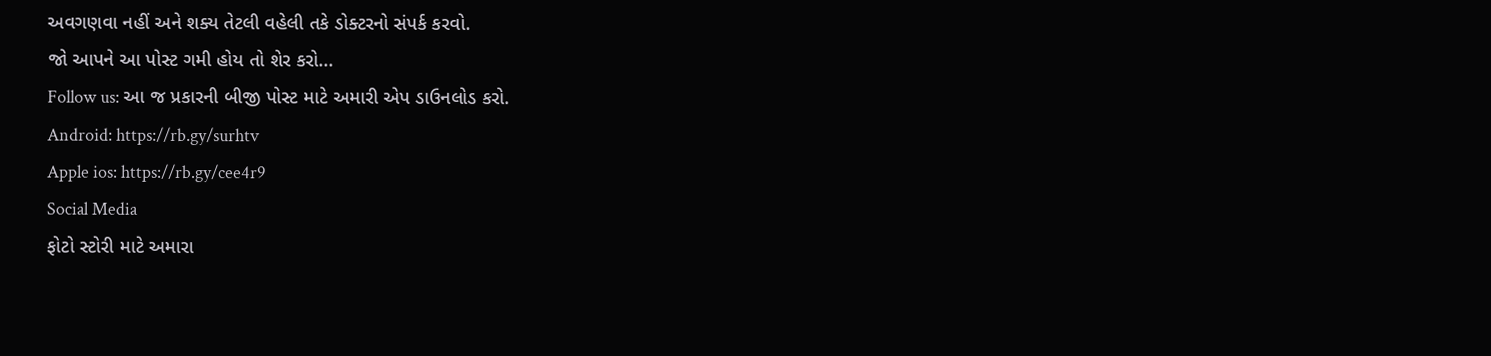અવગણવા નહીં અને શક્ય તેટલી વહેલી તકે ડોક્ટરનો સંપર્ક કરવો.
જો આપને આ પોસ્ટ ગમી હોય તો શેર કરો...
Follow us: આ જ પ્રકારની બીજી પોસ્ટ માટે અમારી એપ ડાઉનલોડ કરો.
Android: https://rb.gy/surhtv
Apple ios: https://rb.gy/cee4r9
Social Media
ફોટો સ્ટોરી માટે અમારા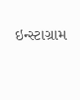ઇન્સ્ટાગ્રામ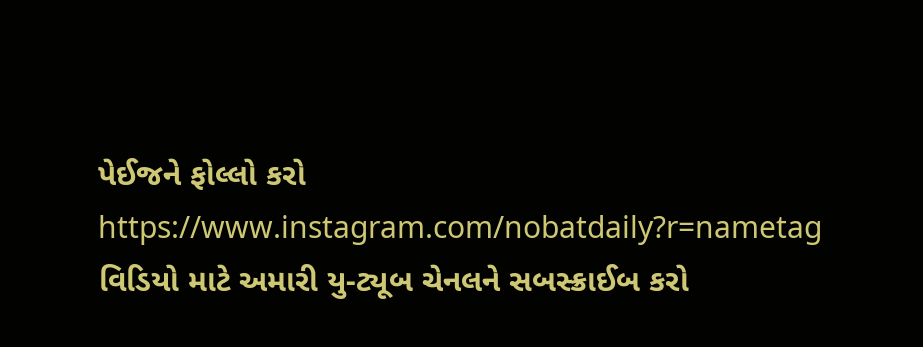પેઈજને ફોલ્લો કરો
https://www.instagram.com/nobatdaily?r=nametag
વિડિયો માટે અમારી યુ-ટ્યૂબ ચેનલને સબસ્ક્રાઈબ કરો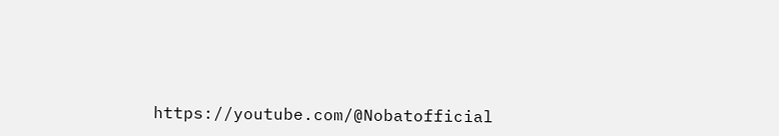https://youtube.com/@Nobatofficial